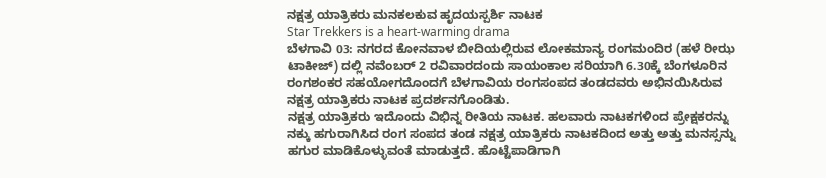ನಕ್ಷತ್ರ ಯಾತ್ರಿಕರು ಮನಕಲಕುವ ಹೃದಯಸ್ಪರ್ಶಿ ನಾಟಕ
Star Trekkers is a heart-warming drama
ಬೆಳಗಾವಿ 03: ನಗರದ ಕೋನವಾಳ ಬೀದಿಯಲ್ಲಿರುವ ಲೋಕಮಾನ್ಯ ರಂಗಮಂದಿರ (ಹಳೆ ರೀಝ ಟಾಕೀಜ್) ದಲ್ಲಿ ನವೆಂಬರ್ 2 ರವಿವಾರದಂದು ಸಾಯಂಕಾಲ ಸರಿಯಾಗಿ 6.30ಕ್ಕೆ ಬೆಂಗಳೂರಿನ ರಂಗಶಂಕರ ಸಹಯೋಗದೊಂದಗೆ ಬೆಳಗಾವಿಯ ರಂಗಸಂಪದ ತಂಡದವರು ಅಭಿನಯಿಸಿರುವ ನಕ್ಷತ್ರ ಯಾತ್ರಿಕರು ನಾಟಕ ಪ್ರದರ್ಶನಗೊಂಡಿತು.
ನಕ್ಷತ್ರ ಯಾತ್ರಿಕರು ಇದೊಂದು ವಿಭಿನ್ನ ರೀತಿಯ ನಾಟಕ. ಹಲವಾರು ನಾಟಕಗಳಿಂದ ಪ್ರೇಕ್ಷಕರನ್ನು ನಕ್ಕು ಹಗುರಾಗಿಸಿದ ರಂಗ ಸಂಪದ ತಂಡ ನಕ್ಷತ್ರ ಯಾತ್ರಿಕರು ನಾಟಕದಿಂದ ಅತ್ತು ಅತ್ತು ಮನಸ್ಸನ್ನು ಹಗುರ ಮಾಡಿಕೊಳ್ಳುವಂತೆ ಮಾಡುತ್ತದೆ. ಹೊಟ್ಟೆಪಾಡಿಗಾಗಿ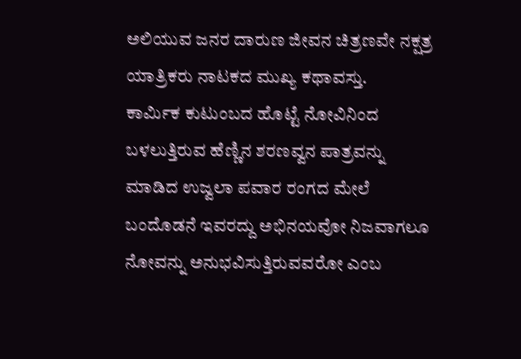ಅಲಿಯುವ ಜನರ ದಾರುಣ ಜೀವನ ಚಿತ್ರಣವೇ ನಕ್ಷತ್ರ ಯಾತ್ರಿಕರು ನಾಟಕದ ಮುಖ್ಯ ಕಥಾವಸ್ತು.
ಕಾರ್ಮಿಕ ಕುಟುಂಬದ ಹೊಟ್ಟೆ ನೋವಿನಿಂದ ಬಳಲುತ್ತಿರುವ ಹೆಣ್ಣಿನ ಶರಣವ್ವನ ಪಾತ್ರವನ್ನು ಮಾಡಿದ ಉಜ್ವಲಾ ಪವಾರ ರಂಗದ ಮೇಲೆ ಬಂದೊಡನೆ ಇವರದ್ದು ಅಭಿನಯವೋ ನಿಜವಾಗಲೂ ನೋವನ್ನು ಅನುಭವಿಸುತ್ತಿರುವವರೋ ಎಂಬ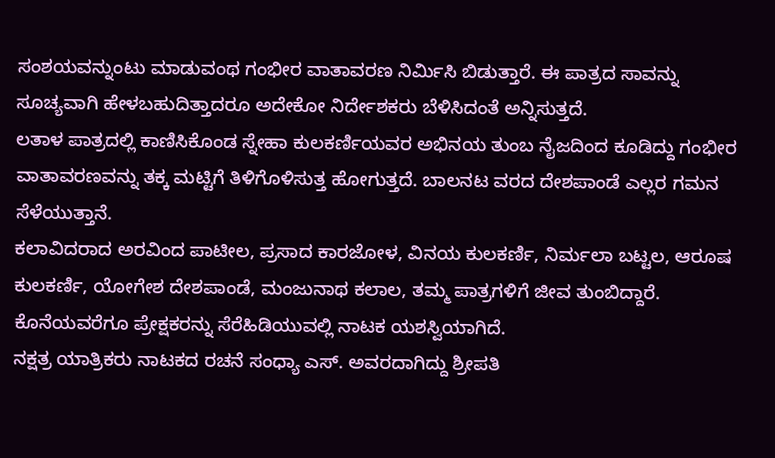ಸಂಶಯವನ್ನುಂಟು ಮಾಡುವಂಥ ಗಂಭೀರ ವಾತಾವರಣ ನಿರ್ಮಿಸಿ ಬಿಡುತ್ತಾರೆ. ಈ ಪಾತ್ರದ ಸಾವನ್ನು ಸೂಚ್ಯವಾಗಿ ಹೇಳಬಹುದಿತ್ತಾದರೂ ಅದೇಕೋ ನಿರ್ದೇಶಕರು ಬೆಳಿಸಿದಂತೆ ಅನ್ನಿಸುತ್ತದೆ.
ಲತಾಳ ಪಾತ್ರದಲ್ಲಿ ಕಾಣಿಸಿಕೊಂಡ ಸ್ನೇಹಾ ಕುಲಕರ್ಣಿಯವರ ಅಭಿನಯ ತುಂಬ ನೈಜದಿಂದ ಕೂಡಿದ್ದು ಗಂಭೀರ ವಾತಾವರಣವನ್ನು ತಕ್ಕ ಮಟ್ಟಿಗೆ ತಿಳಿಗೊಳಿಸುತ್ತ ಹೋಗುತ್ತದೆ. ಬಾಲನಟ ವರದ ದೇಶಪಾಂಡೆ ಎಲ್ಲರ ಗಮನ ಸೆಳೆಯುತ್ತಾನೆ.
ಕಲಾವಿದರಾದ ಅರವಿಂದ ಪಾಟೀಲ, ಪ್ರಸಾದ ಕಾರಜೋಳ, ವಿನಯ ಕುಲಕರ್ಣಿ, ನಿರ್ಮಲಾ ಬಟ್ಟಲ, ಆರೂಷ ಕುಲಕರ್ಣಿ, ಯೋಗೇಶ ದೇಶಪಾಂಡೆ, ಮಂಜುನಾಥ ಕಲಾಲ, ತಮ್ಮ ಪಾತ್ರಗಳಿಗೆ ಜೀವ ತುಂಬಿದ್ದಾರೆ. ಕೊನೆಯವರೆಗೂ ಪ್ರೇಕ್ಷಕರನ್ನು ಸೆರೆಹಿಡಿಯುವಲ್ಲಿ ನಾಟಕ ಯಶಸ್ವಿಯಾಗಿದೆ.
ನಕ್ಷತ್ರ ಯಾತ್ರಿಕರು ನಾಟಕದ ರಚನೆ ಸಂಧ್ಯಾ ಎಸ್. ಅವರದಾಗಿದ್ದು ಶ್ರೀಪತಿ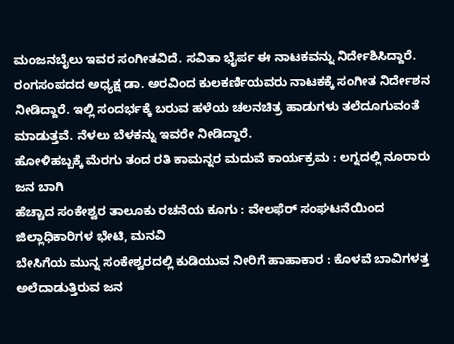ಮಂಜನಬೈಲು ಇವರ ಸಂಗೀತವಿದೆ. ಸವಿತಾ ಭೈರ್ಪ ಈ ನಾಟಕವನ್ನು ನಿರ್ದೇಶಿಸಿದ್ದಾರೆ.
ರಂಗಸಂಪದದ ಅಧ್ಯಕ್ಷ ಡಾ. ಅರವಿಂದ ಕುಲಕರ್ಣಿಯವರು ನಾಟಕಕ್ಕೆ ಸಂಗೀತ ನಿರ್ದೇಶನ ನೀಡಿದ್ದಾರೆ. ಇಲ್ಲಿ ಸಂದರ್ಭಕ್ಕೆ ಬರುವ ಹಳೆಯ ಚಲನಚಿತ್ರ ಹಾಡುಗಳು ತಲೆದೂಗುವಂತೆ ಮಾಡುತ್ತವೆ. ನೆಳಲು ಬೆಳಕನ್ನು ಇವರೇ ನೀಡಿದ್ದಾರೆ.
ಹೋಳಿಹಬ್ಬಕ್ಕೆ ಮೆರಗು ತಂದ ರತಿ ಕಾಮನ್ನರ ಮದುವೆ ಕಾರ್ಯಕ್ರಮ : ಲಗ್ನದಲ್ಲಿ ನೂರಾರು ಜನ ಬಾಗಿ
ಹೆಚ್ಚಾದ ಸಂಕೇಶ್ವರ ತಾಲೂಕು ರಚನೆಯ ಕೂಗು : ವೇಲಫೆರ್ ಸಂಘಟನೆಯಿಂದ ಜಿಲ್ಲಾಧಿಕಾರಿಗಳ ಭೇಟಿ, ಮನವಿ
ಬೇಸಿಗೆಯ ಮುನ್ನ ಸಂಕೇಶ್ವರದಲ್ಲಿ ಕುಡಿಯುವ ನೀರಿಗೆ ಹಾಹಾಕಾರ : ಕೊಳವೆ ಬಾವಿಗಳತ್ತ ಅಲೆದಾಡುತ್ತಿರುವ ಜನ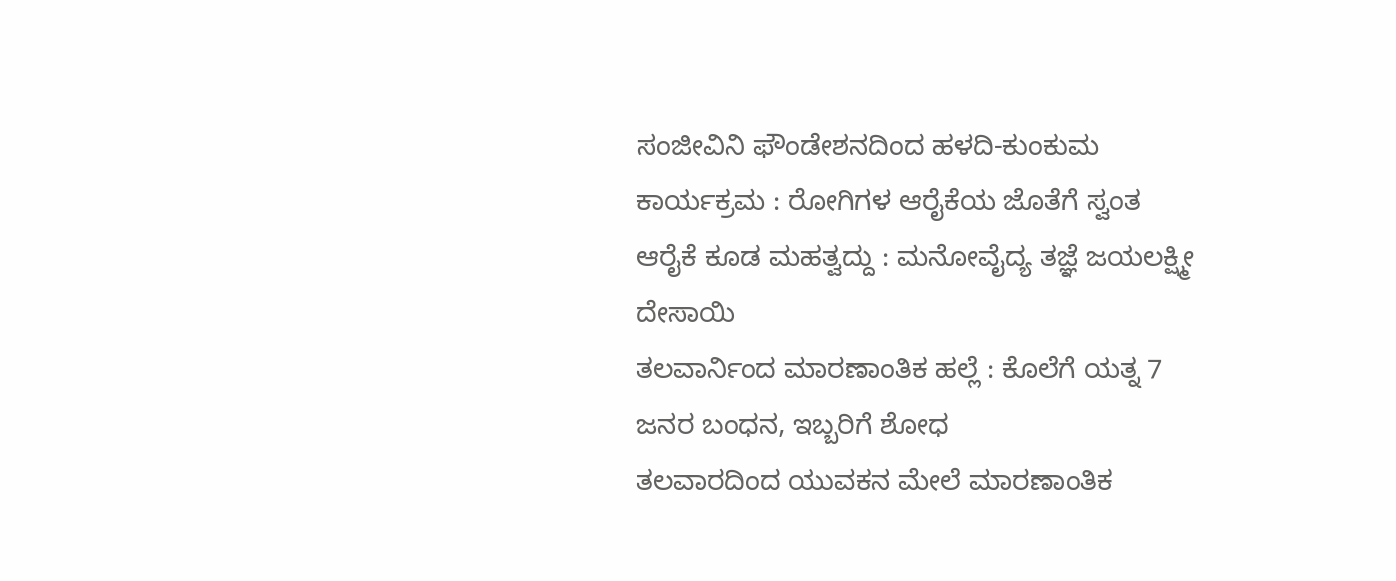ಸಂಜೀವಿನಿ ಫೌಂಡೇಶನದಿಂದ ಹಳದಿ-ಕುಂಕುಮ ಕಾರ್ಯಕ್ರಮ : ರೋಗಿಗಳ ಆರೈಕೆಯ ಜೊತೆಗೆ ಸ್ವಂತ ಆರೈಕೆ ಕೂಡ ಮಹತ್ವದ್ದು : ಮನೋವೈದ್ಯ ತಜ್ಞೆ ಜಯಲಕ್ಷ್ಮೀ ದೇಸಾಯಿ
ತಲವಾರ್ನಿಂದ ಮಾರಣಾಂತಿಕ ಹಲ್ಲೆ : ಕೊಲೆಗೆ ಯತ್ನ 7 ಜನರ ಬಂಧನ, ಇಬ್ಬರಿಗೆ ಶೋಧ
ತಲವಾರದಿಂದ ಯುವಕನ ಮೇಲೆ ಮಾರಣಾಂತಿಕ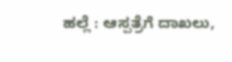ಹಲ್ಲೆ : ಆಸ್ಪತ್ರೆಗೆ ದಾಖಲು,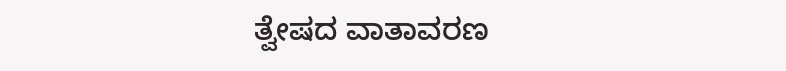ತ್ವೇಷದ ವಾತಾವರಣ